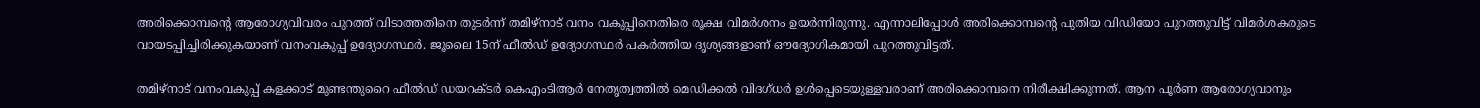അരിക്കൊമ്പന്റെ ആരോഗ്യവിവരം പുറത്ത് വിടാത്തതിനെ തുടർന്ന് തമിഴ്നാട് വനം വകുപ്പിനെതിരെ രൂക്ഷ വിമർശനം ഉയർന്നിരുന്നു. എന്നാലിപ്പോൾ അരിക്കൊമ്പന്റെ പുതിയ വിഡിയോ പുറത്തുവിട്ട് വിമർശകരുടെ വായടപ്പിച്ചിരിക്കുകയാണ് വനംവകുപ്പ് ഉദ്യോഗസ്ഥർ. ജൂലൈ 15ന് ഫീൽഡ് ഉദ്യോഗസ്ഥർ പകർത്തിയ ദൃശ്യങ്ങളാണ് ഔദ്യോഗികമായി പുറത്തുവിട്ടത്.

തമിഴ്നാട് വനംവകുപ്പ് കളക്കാട് മുണ്ടന്തുറൈ ഫീൽഡ് ഡയറക്ടർ കെഎംടിആർ നേതൃത്വത്തിൽ മെഡിക്കൽ വിദഗ്ധർ ഉൾപ്പെടെയുള്ളവരാണ് അരിക്കൊമ്പനെ നിരീക്ഷിക്കുന്നത്. ആന പൂർണ ആരോഗ്യവാനും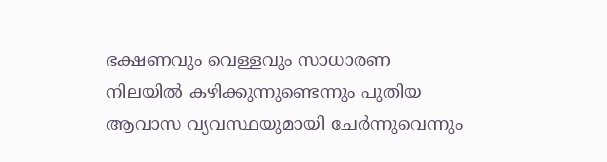ഭക്ഷണവും വെള്ളവും സാധാരണ നിലയിൽ കഴിക്കുന്നുണ്ടെന്നും പുതിയ ആവാസ വ്യവസ്ഥയുമായി ചേർന്നുവെന്നും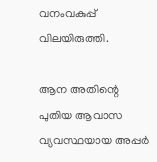വനംവകുപ്പ് വിലയിരുത്തി.

ആന അതിന്റെ പുതിയ ആവാസ വ്യവസ്ഥയായ അപ്പർ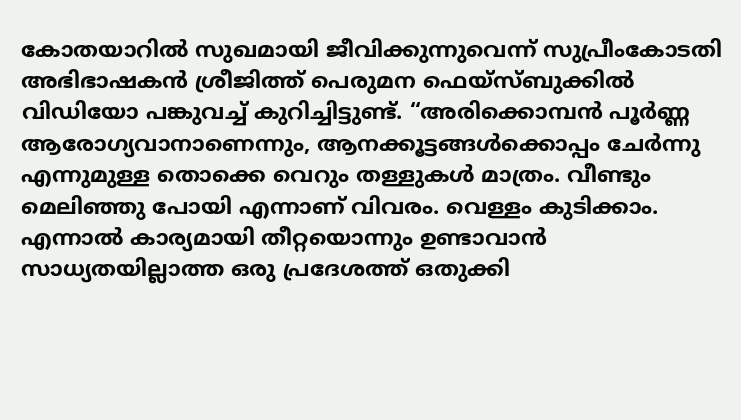കോതയാറിൽ സുഖമായി ജീവിക്കുന്നുവെന്ന് സുപ്രീംകോടതി അഭിഭാഷകൻ ശ്രീജിത്ത് പെരുമന ഫെയ്സ്ബുക്കിൽ വിഡിയോ പങ്കുവച്ച് കുറിച്ചിട്ടുണ്ട്. “അരിക്കൊമ്പൻ പൂർണ്ണ ആരോഗ്യവാനാണെന്നും, ആനക്കൂട്ടങ്ങൾക്കൊപ്പം ചേർന്നു എന്നുമുള്ള തൊക്കെ വെറും തള്ളുകൾ മാത്രം. വീണ്ടും മെലിഞ്ഞു പോയി എന്നാണ് വിവരം. വെള്ളം കുടിക്കാം. എന്നാൽ കാര്യമായി തീറ്റയൊന്നും ഉണ്ടാവാൻ സാധ്യതയില്ലാത്ത ഒരു പ്രദേശത്ത് ഒതുക്കി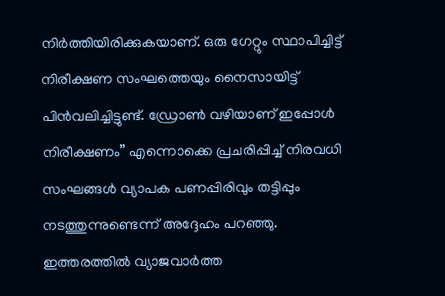നിർത്തിയിരിക്കുകയാണ്. ഒരു ഗേറ്റും സ്ഥാപിച്ചിട്ട് നിരീക്ഷണ സംഘത്തെയും നൈസായിട്ട് പിൻവലിച്ചിട്ടുണ്ട്. ഡ്രോൺ വഴിയാണ് ഇപ്പോൾ നിരീക്ഷണം” എന്നൊക്കെ പ്രചരിപ്പിച്ച് നിരവധി സംഘങ്ങൾ വ്യാപക പണപ്പിരിവും തട്ടിപ്പും നടത്തുന്നുണ്ടെന്ന് അദ്ദേഹം പറഞ്ഞു. ഇത്തരത്തിൽ വ്യാജവാർത്ത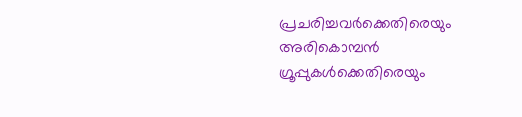പ്രചരിച്ചവർക്കെതിരെയും അരികൊമ്പൻ ഗ്രൂപ്പുകൾക്കെതിരെയും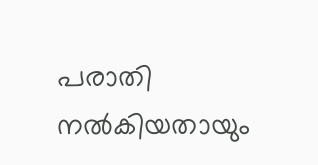പരാതി നൽകിയതായും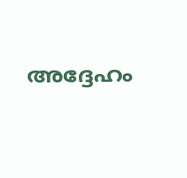അദ്ദേഹം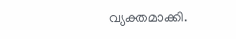വ്യക്തമാക്കി.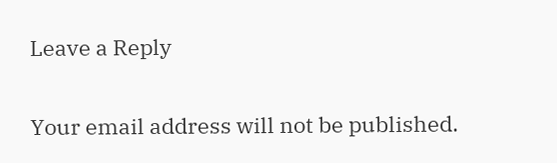Leave a Reply

Your email address will not be published.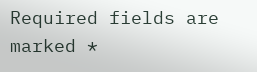Required fields are marked *